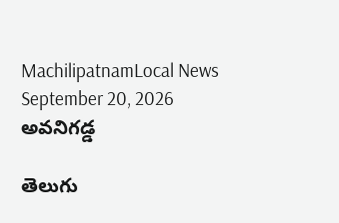MachilipatnamLocal News
September 20, 2026
అవనిగడ్డ

తెలుగు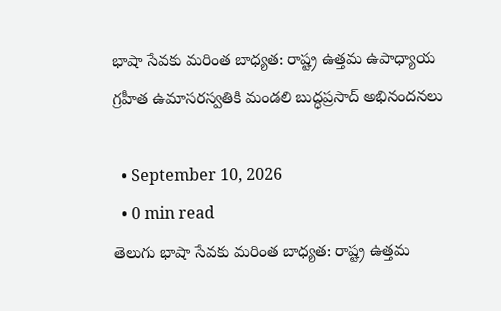భాషా సేవకు మరింత బాధ్యత: రాష్ట్ర ఉత్తమ ఉపాధ్యాయ గ్రహీత ఉమాసరస్వతికి మండలి బుద్ధప్రసాద్ అభినందనలు

  • September 10, 2026
  • 0 min read
తెలుగు భాషా సేవకు మరింత బాధ్యత: రాష్ట్ర ఉత్తమ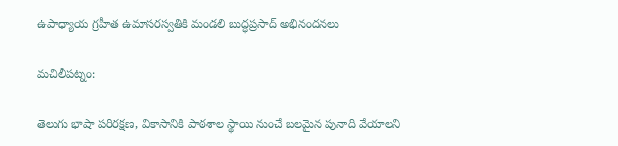ఉపాధ్యాయ గ్రహీత ఉమాసరస్వతికి మండలి బుద్ధప్రసాద్ అభినందనలు

మచిలీపట్నం:

తెలుగు భాషా పరిరక్షణ, వికాసానికి పాఠశాల స్థాయి నుంచే బలమైన పునాది వేయాలని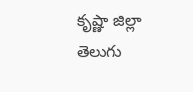కృష్ణా జిల్లా తెలుగు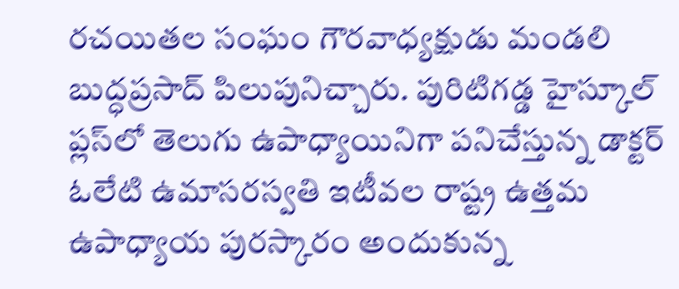రచయితల సంఘం గౌరవాధ్యక్షుడు మండలి బుద్ధప్రసాద్ పిలుపునిచ్చారు. పురిటిగడ్డ హైస్కూల్ ప్లస్‌లో తెలుగు ఉపాధ్యాయినిగా పనిచేస్తున్న డాక్టర్ ఓలేటి ఉమాసరస్వతి ఇటీవల రాష్ట్ర ఉత్తమ ఉపాధ్యాయ పురస్కారం అందుకున్న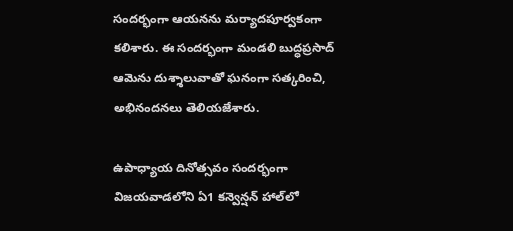సందర్భంగా ఆయనను మర్యాదపూర్వకంగా కలిశారు. ఈ సందర్భంగా మండలి బుద్ధప్రసాద్ ఆమెను దుశ్శాలువాతో ఘనంగా సత్కరించి, అభినందనలు తెలియజేశారు.

ఉపాధ్యాయ దినోత్సవం సందర్భంగా విజయవాడలోని ఏ1 కన్వెన్షన్ హాల్‌లో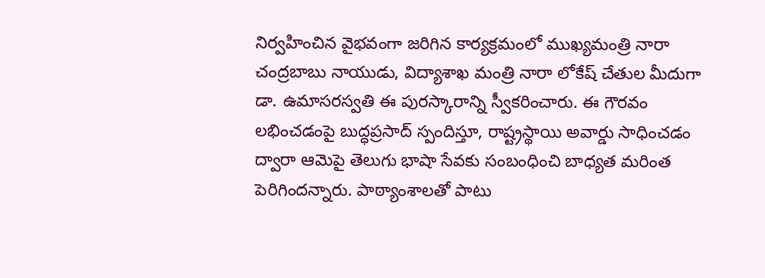నిర్వహించిన వైభవంగా జరిగిన కార్యక్రమంలో ముఖ్యమంత్రి నారా చంద్రబాబు నాయుడు, విద్యాశాఖ మంత్రి నారా లోకేష్ చేతుల మీదుగా డా. ఉమాసరస్వతి ఈ పురస్కారాన్ని స్వీకరించారు. ఈ గౌరవం లభించడంపై బుద్ధప్రసాద్ స్పందిస్తూ, రాష్ట్రస్థాయి అవార్డు సాధించడం ద్వారా ఆమెపై తెలుగు భాషా సేవకు సంబంధించి బాధ్యత మరింత పెరిగిందన్నారు. పాఠ్యాంశాలతో పాటు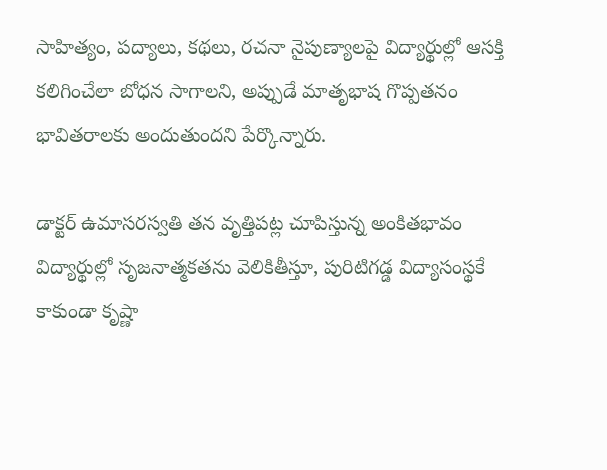సాహిత్యం, పద్యాలు, కథలు, రచనా నైపుణ్యాలపై విద్యార్థుల్లో ఆసక్తి కలిగించేలా బోధన సాగాలని, అప్పుడే మాతృభాష గొప్పతనం భావితరాలకు అందుతుందని పేర్కొన్నారు.

డాక్టర్ ఉమాసరస్వతి తన వృత్తిపట్ల చూపిస్తున్న అంకితభావం విద్యార్థుల్లో సృజనాత్మకతను వెలికితీస్తూ, పురిటిగడ్డ విద్యాసంస్థకే కాకుండా కృష్ణా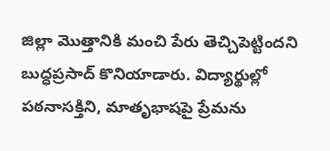జిల్లా మొత్తానికి మంచి పేరు తెచ్చిపెట్టిందని బుద్ధప్రసాద్ కొనియాడారు. విద్యార్థుల్లో పఠనాసక్తిని, మాతృభాషపై ప్రేమను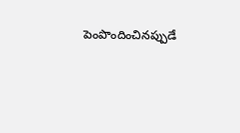పెంపొందించినప్పుడే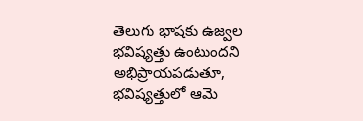తెలుగు భాషకు ఉజ్వల భవిష్యత్తు ఉంటుందని అభిప్రాయపడుతూ, భవిష్యత్తులో ఆమె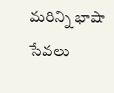మరిన్ని భాషా సేవలు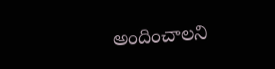అందించాలని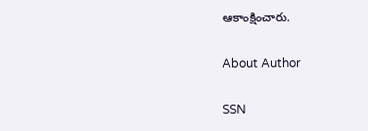ఆకాంక్షించారు.

About Author

SSN